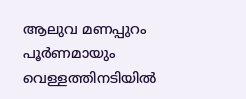ആലുവ മണപ്പുറം പൂര്‍ണമായും വെള്ളത്തിനടിയില്‍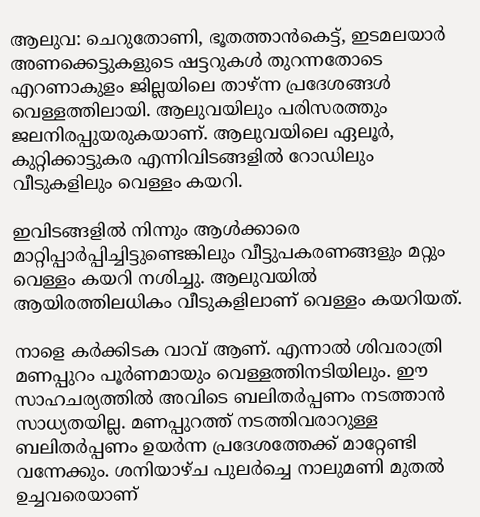ആലുവ: ചെറുതോണി, ഭൂതത്താന്‍കെട്ട്, ഇടമലയാര്‍ അണക്കെട്ടുകളുടെ ഷട്ടറുകള്‍ തുറന്നതോടെ എറണാകുളം ജില്ലയിലെ താഴ്ന്ന പ്രദേശങ്ങള്‍ വെള്ളത്തിലായി. ആലുവയിലും പരിസരത്തും ജലനിരപ്പുയരുകയാണ്. ആലുവയിലെ ഏലൂര്‍, കുറ്റിക്കാട്ടുകര എന്നിവിടങ്ങളില്‍ റോഡിലും വീടുകളിലും വെള്ളം കയറി.

ഇവിടങ്ങളില്‍ നിന്നും ആള്‍ക്കാരെ മാറ്റിപ്പാര്‍പ്പിച്ചിട്ടുണ്ടെങ്കിലും വീട്ടുപകരണങ്ങളും മറ്റും വെള്ളം കയറി നശിച്ചു. ആലുവയില്‍ ആയിരത്തിലധികം വീടുകളിലാണ് വെള്ളം കയറിയത്.

നാളെ കര്‍ക്കിടക വാവ് ആണ്. എന്നാല്‍ ശിവരാത്രി മണപ്പുറം പൂര്‍ണമായും വെള്ളത്തിനടിയിലും. ഈ സാഹചര്യത്തില്‍ അവിടെ ബലിതര്‍പ്പണം നടത്താന്‍ സാധ്യതയില്ല. മണപ്പുറത്ത് നടത്തിവരാറുള്ള ബലിതര്‍പ്പണം ഉയര്‍ന്ന പ്രദേശത്തേക്ക് മാറ്റേണ്ടി വന്നേക്കും. ശനിയാഴ്ച പുലര്‍ച്ചെ നാലുമണി മുതല്‍ ഉച്ചവരെയാണ്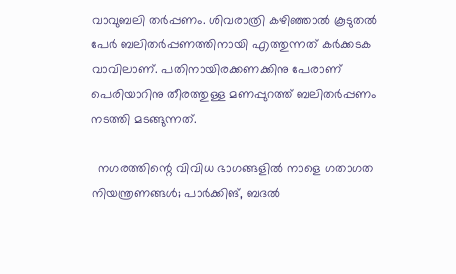വാവുബലി തര്‍പ്പണം. ശിവരാത്രി കഴിഞ്ഞാല്‍ കൂടുതല്‍ പേര്‍ ബലിതര്‍പ്പണത്തിനായി എത്തുന്നത് കര്‍ക്കടക വാവിലാണ്. പതിനായിരക്കണക്കിനു പേരാണ് പെരിയാറിനു തീരത്തുള്ള മണപ്പുറത്ത് ബലിതര്‍പ്പണം നടത്തി മടങ്ങുന്നത്.

  നഗരത്തിന്റെ വിവിധ ഭാഗങ്ങളിൽ നാളെ ഗതാഗത നിയന്ത്രണങ്ങൾ; പാർക്കിങ്, ബദൽ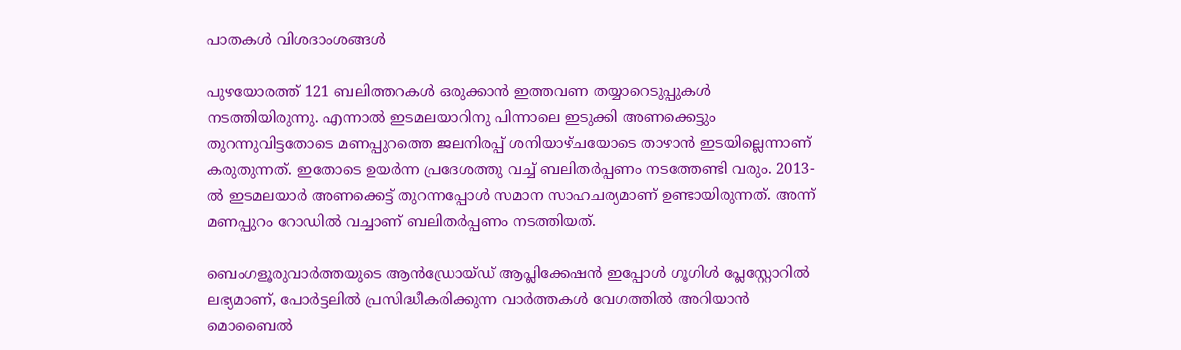പാതകൾ വിശദാംശങ്ങൾ

പുഴയോരത്ത് 121 ബലിത്തറകള്‍ ഒരുക്കാന്‍ ഇത്തവണ തയ്യാറെടുപ്പുകള്‍ നടത്തിയിരുന്നു. എന്നാല്‍ ഇടമലയാറിനു പിന്നാലെ ഇടുക്കി അണക്കെട്ടും തുറന്നുവിട്ടതോടെ മണപ്പുറത്തെ ജലനിരപ്പ് ശനിയാഴ്ചയോടെ താഴാന്‍ ഇടയില്ലെന്നാണ് കരുതുന്നത്. ഇതോടെ ഉയര്‍ന്ന പ്രദേശത്തു വച്ച് ബലിതര്‍പ്പണം നടത്തേണ്ടി വരും. 2013-ല്‍ ഇടമലയാര്‍ അണക്കെട്ട് തുറന്നപ്പോള്‍ സമാന സാഹചര്യമാണ് ഉണ്ടായിരുന്നത്. അന്ന് മണപ്പുറം റോഡില്‍ വച്ചാണ് ബലിതര്‍പ്പണം നടത്തിയത്.

ബെംഗളൂരുവാർത്തയുടെ ആൻഡ്രോയ്ഡ് ആപ്ലിക്കേഷൻ ഇപ്പോൾ ഗൂഗിൾ പ്ലേസ്റ്റോറിൽ ലഭ്യമാണ്, പോർട്ടലിൽ പ്രസിദ്ധീകരിക്കുന്ന വാർത്തകൾ വേഗത്തിൽ അറിയാൻ മൊബൈൽ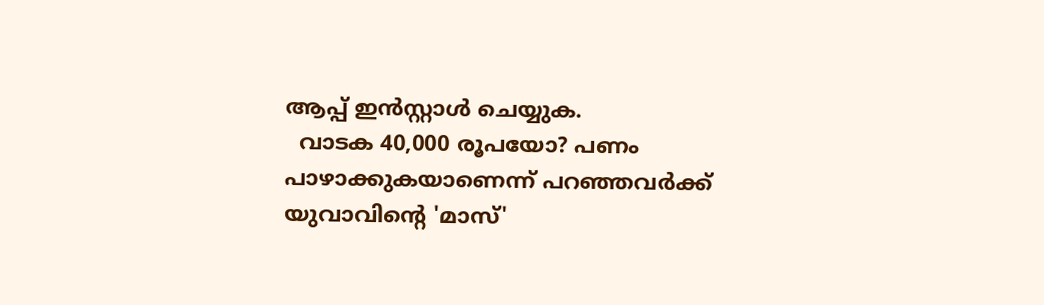ആപ്പ് ഇൻസ്റ്റാൾ ചെയ്യുക.
  വാടക 40,000 രൂപയോ? പണം പാഴാക്കുകയാണെന്ന് പറഞ്ഞവർക്ക് യുവാവിന്റെ 'മാസ്'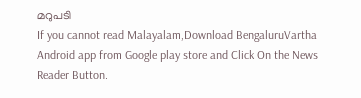മറുപടി
If you cannot read Malayalam,Download BengaluruVartha Android app from Google play store and Click On the News Reader Button.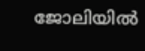ജോലിയിൽ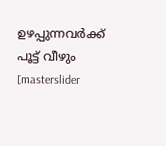ഉഴപ്പുന്നവർക്ക് പൂട്ട് വീഴും
[masterslider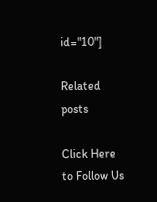id="10"]

Related posts

Click Here to Follow Us